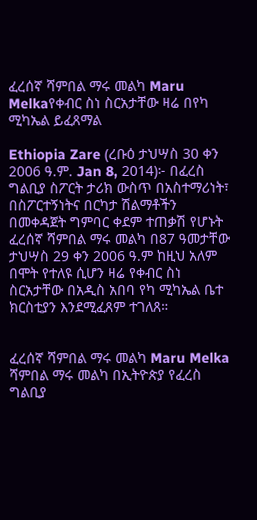ፈረሰኛ ሻምበል ማሩ መልካ Maru Melkaየቀብር ስነ ስርአታቸው ዛሬ በየካ ሚካኤል ይፈጸማል

Ethiopia Zare (ረቡዕ ታህሣስ 30 ቀን 2006 ዓ.ም. Jan 8, 2014)፦ በፈረስ ግልቢያ ስፖርት ታሪክ ውስጥ በአስተማሪነት፣ በስፖርተኝነትና በርካታ ሽልማቶችን በመቀዳጀት ግምባር ቀደም ተጠቃሽ የሆኑት ፈረሰኛ ሻምበል ማሩ መልካ በ87 ዓመታቸው ታህሣስ 29 ቀን 2006 ዓ.ም ከዚህ አለም በሞት የተለዩ ሲሆን ዛሬ የቀብር ስነ ስርአታቸው በአዲስ አበባ የካ ሚካኤል ቤተ ክርስቲያን እንደሚፈጸም ተገለጸ።


ፈረሰኛ ሻምበል ማሩ መልካ Maru Melka
ሻምበል ማሩ መልካ በኢትዮጵያ የፈረስ ግልቢያ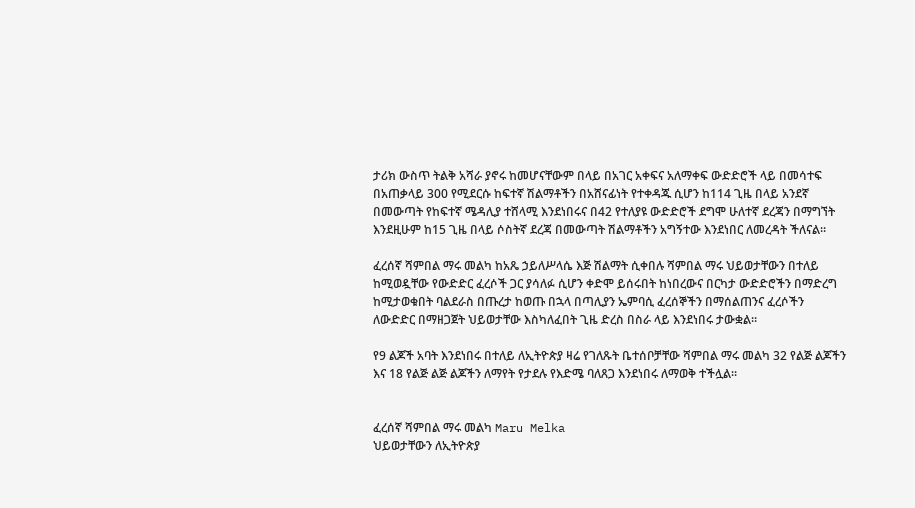ታሪክ ውስጥ ትልቅ አሻራ ያኖሩ ከመሆናቸውም በላይ በአገር አቀፍና አለማቀፍ ውድድሮች ላይ በመሳተፍ በአጠቃላይ 300 የሚደርሱ ከፍተኛ ሽልማቶችን በአሸናፊነት የተቀዳጁ ሲሆን ከ114 ጊዜ በላይ አንደኛ በመውጣት የከፍተኛ ሜዳሊያ ተሸላሚ እንደነበሩና በ42 የተለያዩ ውድድሮች ደግሞ ሁለተኛ ደረጃን በማግኘት እንደዚሁም ከ15 ጊዜ በላይ ሶስትኛ ደረጃ በመውጣት ሽልማቶችን አግኝተው እንደነበር ለመረዳት ችለናል።

ፈረሰኛ ሻምበል ማሩ መልካ ከአጼ ኃይለሥላሴ እጅ ሽልማት ሲቀበሉ ሻምበል ማሩ ህይወታቸውን በተለይ ከሚወዷቸው የውድድር ፈረሶች ጋር ያሳለፉ ሲሆን ቀድሞ ይሰሩበት ከነበረውና በርካታ ውድድሮችን በማድረግ ከሚታወቁበት ባልደራስ በጡረታ ከወጡ በኋላ በጣሊያን ኤምባሲ ፈረሰኞችን በማሰልጠንና ፈረሶችን ለውድድር በማዘጋጀት ህይወታቸው እስካለፈበት ጊዜ ድረስ በስራ ላይ እንደነበሩ ታውቋል።

የ9 ልጆች አባት እንደነበሩ በተለይ ለኢትዮጵያ ዛሬ የገለጹት ቤተሰቦቻቸው ሻምበል ማሩ መልካ 32 የልጅ ልጆችን እና 18 የልጅ ልጅ ልጆችን ለማየት የታደሉ የእድሜ ባለጸጋ እንደነበሩ ለማወቅ ተችሏል።


ፈረሰኛ ሻምበል ማሩ መልካ Maru Melka
ህይወታቸውን ለኢትዮጵያ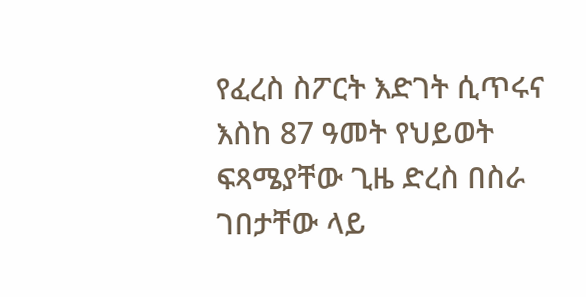የፈረስ ስፖርት እድገት ሲጥሩና እስከ 87 ዓመት የህይወት ፍጻሜያቸው ጊዜ ድረስ በስራ ገበታቸው ላይ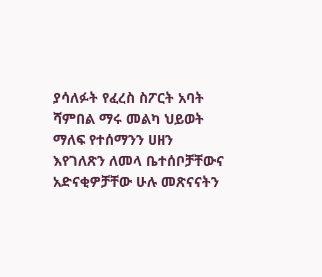ያሳለፉት የፈረስ ስፖርት አባት ሻምበል ማሩ መልካ ህይወት ማለፍ የተሰማንን ሀዘን እየገለጽን ለመላ ቤተሰቦቻቸውና አድናቂዎቻቸው ሁሉ መጽናናትን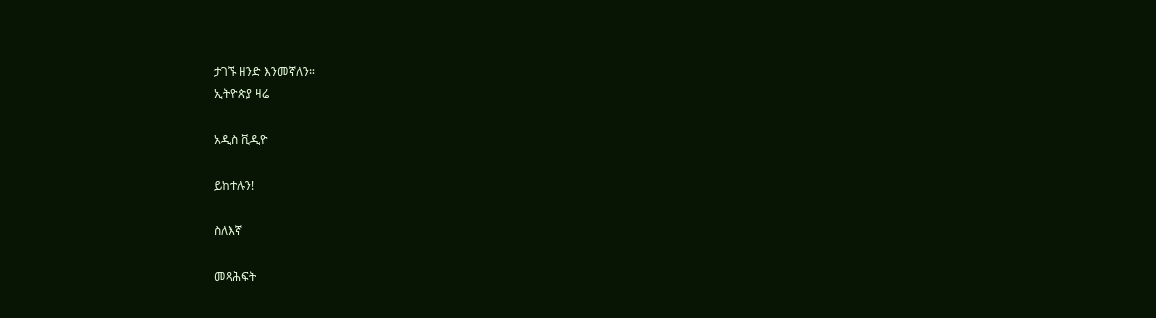ታገኙ ዘንድ እንመኛለን።
ኢትዮጵያ ዛሬ

አዲስ ቪዲዮ

ይከተሉን!

ስለእኛ

መጻሕፍት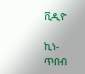ቪዲዮ

ኪነ-ጥበብ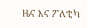ዜና እና ፖለቲካ